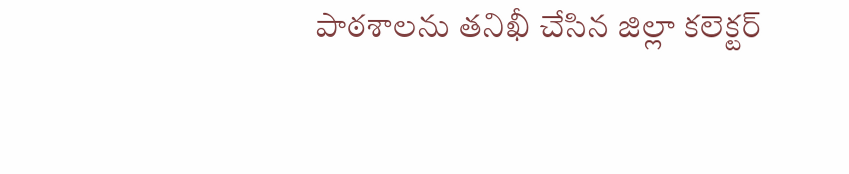పాఠశాలను తనిఖీ చేసిన జిల్లా కలెక్టర్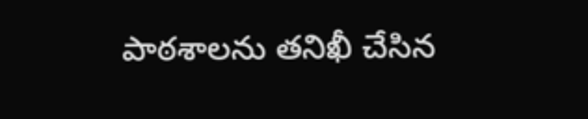పాఠశాలను తనిఖీ చేసిన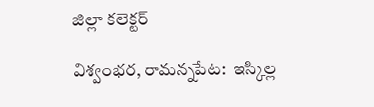జిల్లా కలెక్టర్

విశ్వంభర, రామన్నపేట:  ఇస్కిల్ల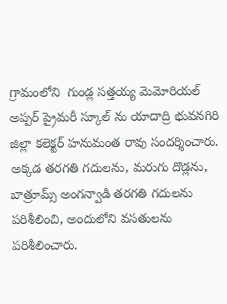గ్రామంలోని  గుండ్ల సత్తయ్య మెమోరియల్ అప్పర్ ప్రైమరీ స్కూల్ ను యాదాద్రి భువనగిరి జిల్లా కలెక్టర్ హనుమంత రావు సందర్శించారు.  అక్కడ తరగతి గదులను, మరుగు దొడ్లను, బాత్రూమ్స్ అంగన్వాడి తరగతి గదులను పరిశీలించి, అందులోని వసతులను పరిశీలించారు.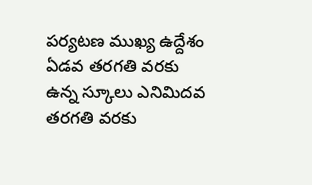పర్యటణ ముఖ్య ఉద్దేశం ఏడవ తరగతి వరకు ఉన్న స్కూలు ఎనిమిదవ తరగతి వరకు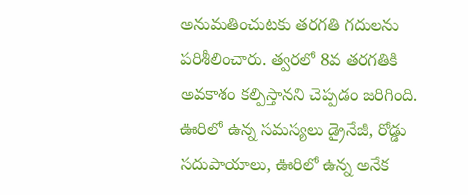అనుమతించుటకు తరగతి గదులను పరిశీలించారు. త్వరలో 8వ తరగతికి అవకాశం కల్పిస్తానని చెప్పడం జరిగింది. ఊరిలో ఉన్న సమస్యలు డ్రైనేజీ, రోడ్డు సదుపాయాలు, ఊరిలో ఉన్న అనేక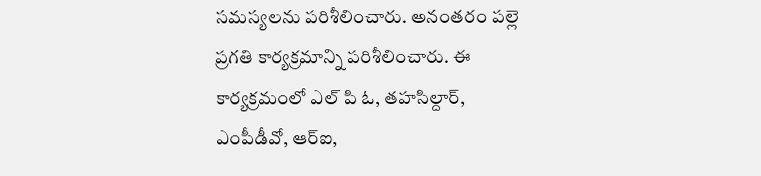సమస్యలను పరిశీలించారు. అనంతరం పల్లె ప్రగతి కార్యక్రమాన్ని పరిశీలించారు. ఈ కార్యక్రమంలో ఎల్ పి ఓ, తహసిల్దార్, ఎంపీడీవో, ఆర్ఐ,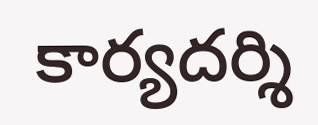కార్యదర్శి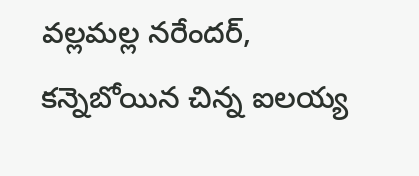వల్లమల్ల నరేందర్, కన్నెబోయిన చిన్న ఐలయ్య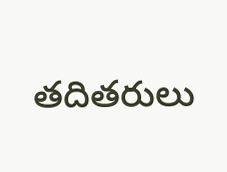తదితరులు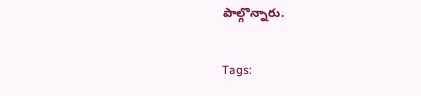పాల్గొన్నారు.

Tags: